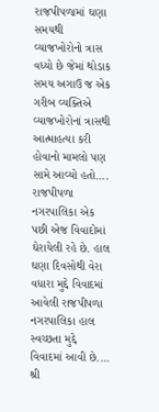રાજપીપળામાં ઘણા સમયથી વ્યાજખોરોનો ત્રાસ વધ્યો છે જેમાં થોડાક સમય અગાઉ જ એક ગરીબ વ્યક્તિએ વ્યાજખોરોનાં ત્રાસથી આત્માહત્યા કરી હોવાનો મામલો પણ સામે આવ્યો હતો....
રાજપીપળા નગરપાલિકા એક પછી એજ વિવાદોમાં ઘેરાયેલી રહે છે. હાલ ઘણા દિવસોથી વેરા વધારા મુદ્દે વિવાદમાં આવેલી રાજપીપળા નગરપાલિકા હાલ સ્વચ્છતા મુદ્દે વિવાદમાં આવી છે....
શ્રી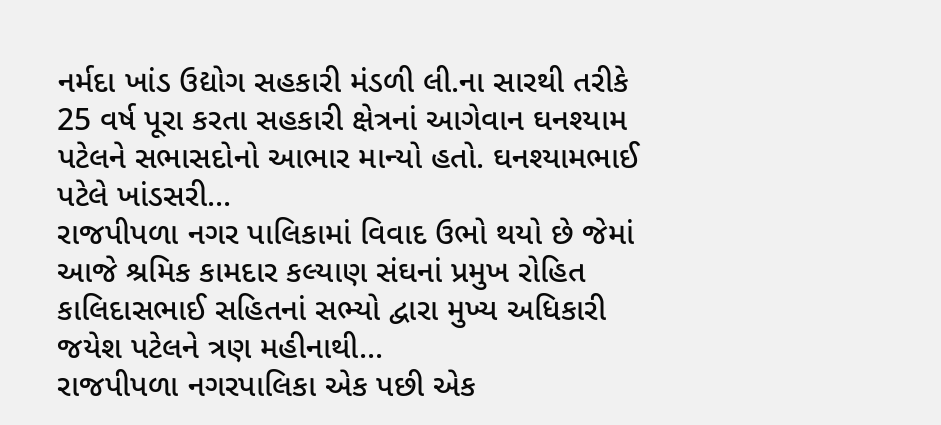નર્મદા ખાંડ ઉદ્યોગ સહકારી મંડળી લી.ના સારથી તરીકે 25 વર્ષ પૂરા કરતા સહકારી ક્ષેત્રનાં આગેવાન ઘનશ્યામ પટેલને સભાસદોનો આભાર માન્યો હતો. ઘનશ્યામભાઈ પટેલે ખાંડસરી...
રાજપીપળા નગર પાલિકામાં વિવાદ ઉભો થયો છે જેમાં આજે શ્રમિક કામદાર કલ્યાણ સંઘનાં પ્રમુખ રોહિત કાલિદાસભાઈ સહિતનાં સભ્યો દ્વારા મુખ્ય અધિકારી જયેશ પટેલને ત્રણ મહીનાથી...
રાજપીપળા નગરપાલિકા એક પછી એક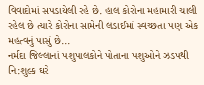વિવાદોમાં સપડાયેલી રહે છે. હાલ કોરોના મહામારી ચાલી રહેલ છે ત્યારે કોરોના સામેની લડાઈમાં સ્વચ્છતા પણ એક મહત્વનું પાસું છે...
નર્મદા જિલ્લાનાં પશુપાલકોને પોતાના પશુઓને ઝડપથી નિ:શુલ્ક ઘરે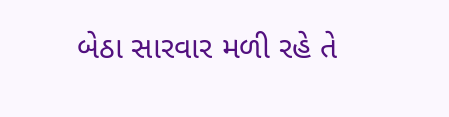બેઠા સારવાર મળી રહે તે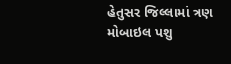હેતુસર જિલ્લામાં ત્રણ મોબાઇલ પશુ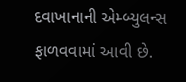દવાખાનાની એમ્બ્યુલન્સ ફાળવવામાં આવી છે.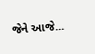જેને આજે...